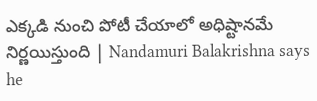ఎక్కడి నుంచి పోటీ చేయాలో అధిష్టానమే నిర్ణయిస్తుంది | Nandamuri Balakrishna says he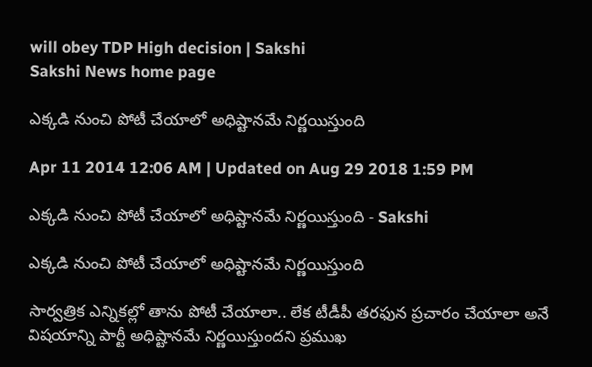will obey TDP High decision | Sakshi
Sakshi News home page

ఎక్కడి నుంచి పోటీ చేయాలో అధిష్టానమే నిర్ణయిస్తుంది

Apr 11 2014 12:06 AM | Updated on Aug 29 2018 1:59 PM

ఎక్కడి నుంచి పోటీ చేయాలో అధిష్టానమే నిర్ణయిస్తుంది - Sakshi

ఎక్కడి నుంచి పోటీ చేయాలో అధిష్టానమే నిర్ణయిస్తుంది

సార్వత్రిక ఎన్నికల్లో తాను పోటీ చేయాలా.. లేక టీడీపీ తరఫున ప్రచారం చేయాలా అనే విషయాన్ని పార్టీ అధిష్టానమే నిర్ణయిస్తుందని ప్రముఖ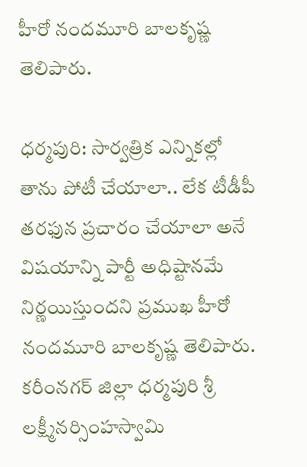హీరో నందమూరి బాలకృష్ణ తెలిపారు.

ధర్మపురి: సార్వత్రిక ఎన్నికల్లో తాను పోటీ చేయాలా.. లేక టీడీపీ తరఫున ప్రచారం చేయాలా అనే విషయాన్ని పార్టీ అధిష్టానమే నిర్ణయిస్తుందని ప్రముఖ హీరో నందమూరి బాలకృష్ణ తెలిపారు. కరీంనగర్ జిల్లా ధర్మపురి శ్రీ లక్ష్మీనర్సింహస్వామి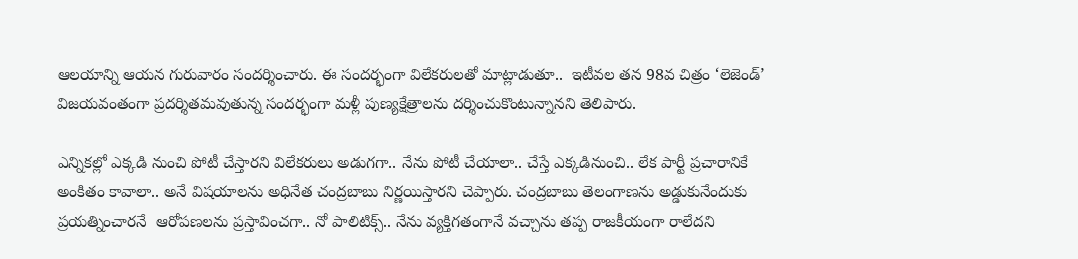ఆలయాన్ని ఆయన గురువారం సందర్శించారు. ఈ సందర్భంగా విలేకరులతో మాట్లాడుతూ..  ఇటీవల తన 98వ చిత్రం ‘లెజెండ్’ విజయవంతంగా ప్రదర్శితమవుతున్న సందర్భంగా మళ్లీ పుణ్యక్షేత్రాలను దర్శించుకొంటున్నానని తెలిపారు.

ఎన్నికల్లో ఎక్కడి నుంచి పోటీ చేస్తారని విలేకరులు అడుగగా.. నేను పోటీ చేయాలా.. చేస్తే ఎక్కడినుంచి.. లేక పార్టీ ప్రచారానికే అంకితం కావాలా.. అనే విషయాలను అధినేత చంద్రబాబు నిర్ణయిస్తారని చెప్పారు. చంద్రబాబు తెలంగాణను అడ్డుకునేందుకు ప్రయత్నించారనే  ఆరోపణలను ప్రస్తావించగా.. నో పాలిటిక్స్.. నేను వ్యక్తిగతంగానే వచ్చాను తప్ప రాజకీయంగా రాలేదని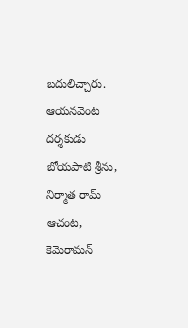బదులిచ్చారు. ఆయనవెంట దర్శకుడు బోయపాటి శ్రీను, నిర్మాత రామ్ ఆచంట, కెమెరామన్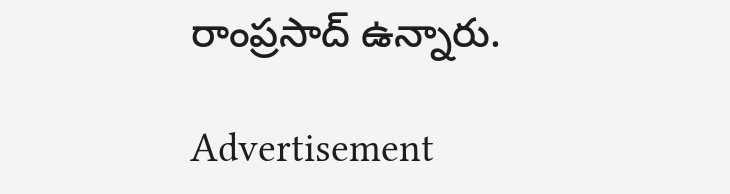రాంప్రసాద్ ఉన్నారు.

Advertisement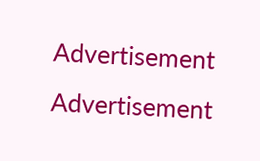Advertisement
Advertisement